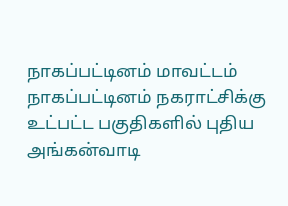நாகப்பட்டினம் மாவட்டம்
நாகப்பட்டினம் நகராட்சிக்கு உட்பட்ட பகுதிகளில் புதிய அங்கன்வாடி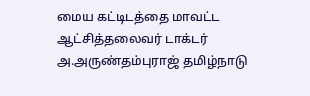மைய கட்டிடத்தை மாவட்ட ஆட்சித்தலைவர் டாக்டர் அ.அருண்தம்புராஜ் தமிழ்நாடு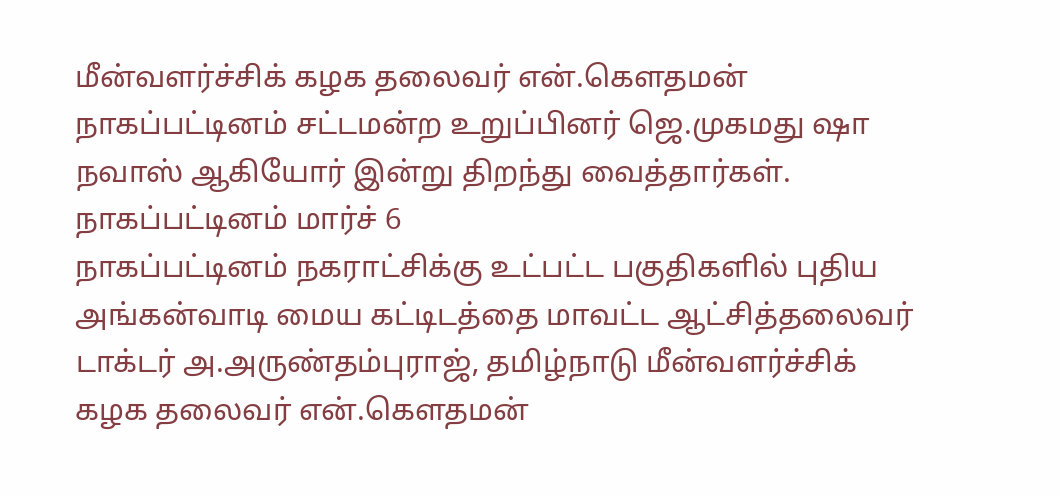மீன்வளர்ச்சிக் கழக தலைவர் என்.கௌதமன் நாகப்பட்டினம் சட்டமன்ற உறுப்பினர் ஜெ.முகமது ஷா நவாஸ் ஆகியோர் இன்று திறந்து வைத்தார்கள்.
நாகப்பட்டினம் மார்ச் 6
நாகப்பட்டினம் நகராட்சிக்கு உட்பட்ட பகுதிகளில் புதிய அங்கன்வாடி மைய கட்டிடத்தை மாவட்ட ஆட்சித்தலைவர் டாக்டர் அ.அருண்தம்புராஜ், தமிழ்நாடு மீன்வளர்ச்சிக் கழக தலைவர் என்.கௌதமன்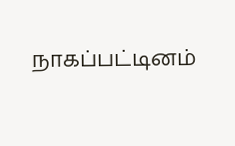நாகப்பட்டினம்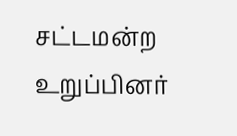சட்டமன்ற உறுப்பினர்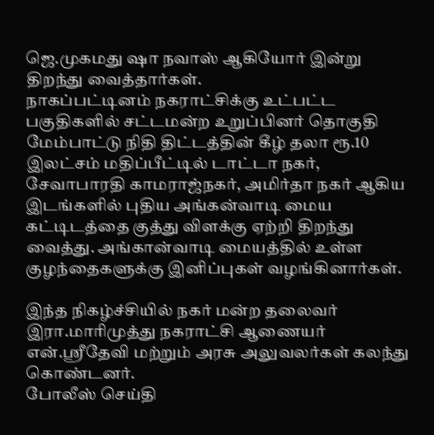ஜெ.முகமது ஷா நவாஸ் ஆகியோர் இன்று திறந்து வைத்தார்கள்.
நாகப்பட்டினம் நகராட்சிக்கு உட்பட்ட பகுதிகளில் சட்டமன்ற உறுப்பினர் தொகுதி மேம்பாட்டு நிதி திட்டத்தின் கீழ் தலா ரூ.10 இலட்சம் மதிப்பீட்டில் டாட்டா நகர், சேவாபாரதி காமராஜ்நகர், அமிர்தா நகர் ஆகிய இடங்களில் புதிய அங்கன்வாடி மைய கட்டிடத்தை குத்து விளக்கு ஏற்றி திறந்து வைத்து. அங்கான்வாடி மையத்தில் உள்ள குழந்தைகளுக்கு இனிப்புகள் வழங்கினார்கள்.

இந்த நிகழ்ச்சியில் நகர் மன்ற தலைவர் இரா.மாரிமுத்து நகராட்சி ஆணையர் என்.ஸ்ரீதேவி மற்றும் அரசு அலுவலர்கள் கலந்து கொண்டனர்.
போலீஸ் செய்தி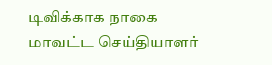டிவிக்காக நாகை மாவட்ட செய்தியாளர்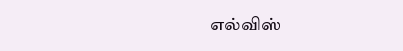எல்விஸ்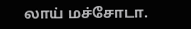லாய் மச்சோடா.